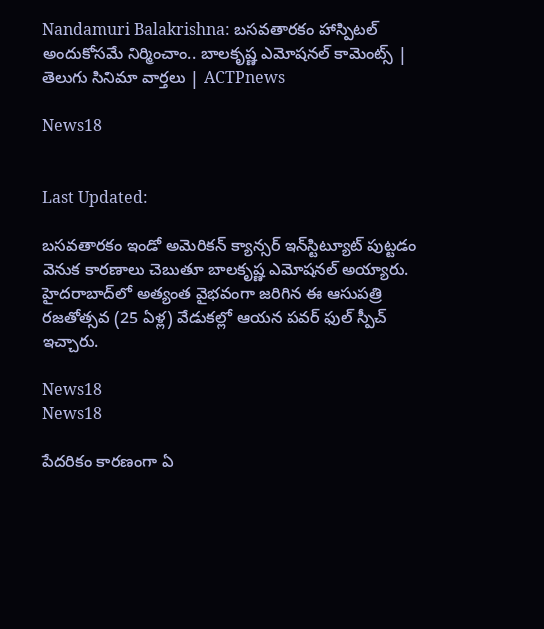Nandamuri Balakrishna: బసవతారకం హాస్పిటల్ అందుకోసమే నిర్మించాం.. బాలకృష్ణ ఎమోషనల్ కామెంట్స్ | తెలుగు సినిమా వార్తలు | ACTPnews

News18


Last Updated:

బసవతారకం ఇండో అమెరికన్ క్యాన్సర్ ఇన్‌స్టిట్యూట్ పుట్టడం వెనుక కారణాలు చెబుతూ బాలకృష్ణ ఎమోషనల్ అయ్యారు. హైదరాబాద్‌లో అత్యంత వైభవంగా జరిగిన ఈ ఆసుపత్రి రజతోత్సవ (25 ఏళ్ల) వేడుకల్లో ఆయన పవర్ ఫుల్ స్పీచ్ ఇచ్చారు.

News18
News18

పేదరికం కారణంగా ఏ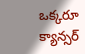ఒక్కరూ క్యాన్సర్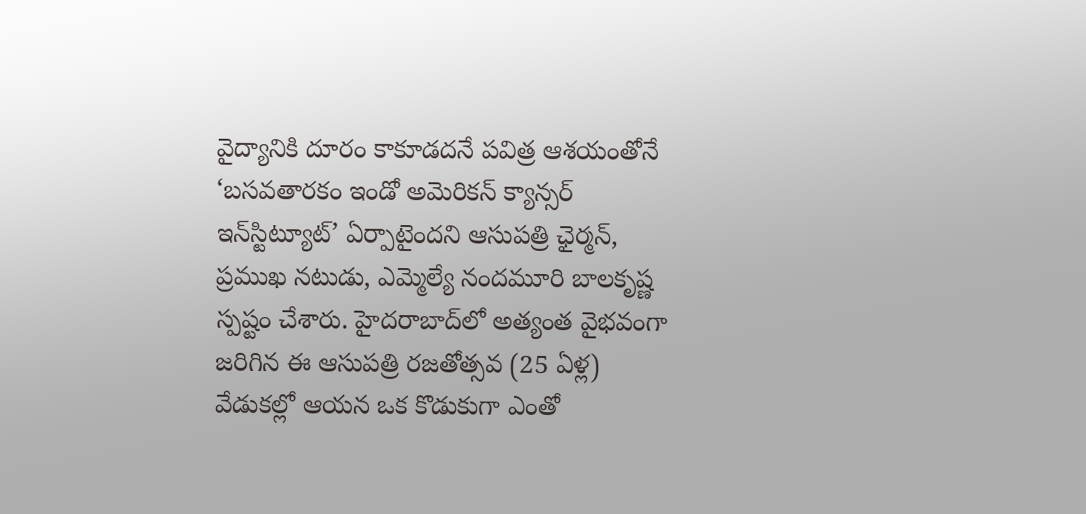వైద్యానికి దూరం కాకూడదనే పవిత్ర ఆశయంతోనే ‘బసవతారకం ఇండో అమెరికన్ క్యాన్సర్ ఇన్‌స్టిట్యూట్’ ఏర్పాటైందని ఆసుపత్రి ఛైర్మన్, ప్రముఖ నటుడు, ఎమ్మెల్యే నందమూరి బాలకృష్ణ స్పష్టం చేశారు. హైదరాబాద్‌లో అత్యంత వైభవంగా జరిగిన ఈ ఆసుపత్రి రజతోత్సవ (25 ఏళ్ల) వేడుకల్లో ఆయన ఒక కొడుకుగా ఎంతో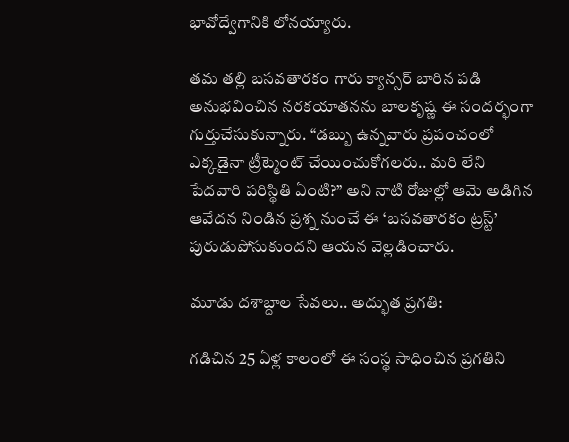భావోద్వేగానికి లోనయ్యారు.

తమ తల్లి బసవతారకం గారు క్యాన్సర్ బారిన పడి అనుభవించిన నరకయాతనను బాలకృష్ణ ఈ సందర్భంగా గుర్తుచేసుకున్నారు. “డబ్బు ఉన్నవారు ప్రపంచంలో ఎక్కడైనా ట్రీట్మెంట్ చేయించుకోగలరు.. మరి లేని పేదవారి పరిస్థితి ఏంటి?” అని నాటి రోజుల్లో ఆమె అడిగిన ఆవేదన నిండిన ప్రశ్న నుంచే ఈ ‘బసవతారకం ట్రస్ట్’ పురుడుపోసుకుందని ఆయన వెల్లడించారు.

మూడు దశాబ్దాల సేవలు.. అద్భుత ప్రగతి:

గడిచిన 25 ఏళ్ల కాలంలో ఈ సంస్థ సాధించిన ప్రగతిని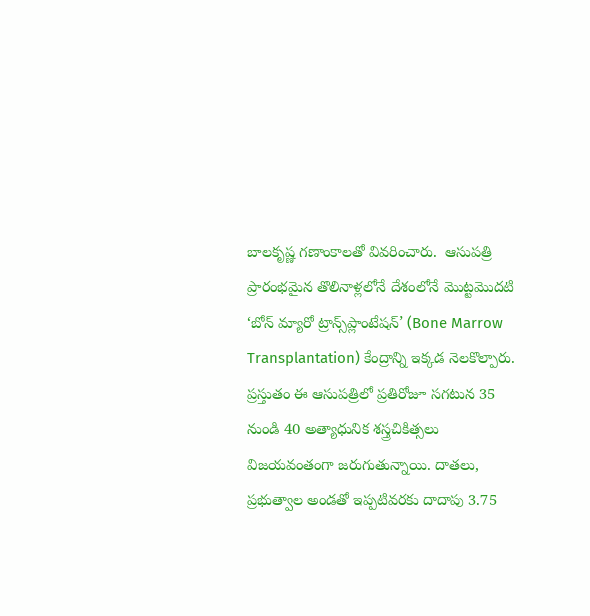బాలకృష్ణ గణాంకాలతో వివరించారు.  ఆసుపత్రి ప్రారంభమైన తొలినాళ్లలోనే దేశంలోనే మొట్టమొదటి ‘బోన్ మ్యారో ట్రాన్స్‌ప్లాంటేషన్’ (Bone Marrow Transplantation) కేంద్రాన్ని ఇక్కడ నెలకొల్పారు. ప్రస్తుతం ఈ ఆసుపత్రిలో ప్రతిరోజూ సగటున 35 నుండి 40 అత్యాధునిక శస్త్రచికిత్సలు విజయవంతంగా జరుగుతున్నాయి. దాతలు, ప్రభుత్వాల అండతో ఇప్పటివరకు దాదాపు 3.75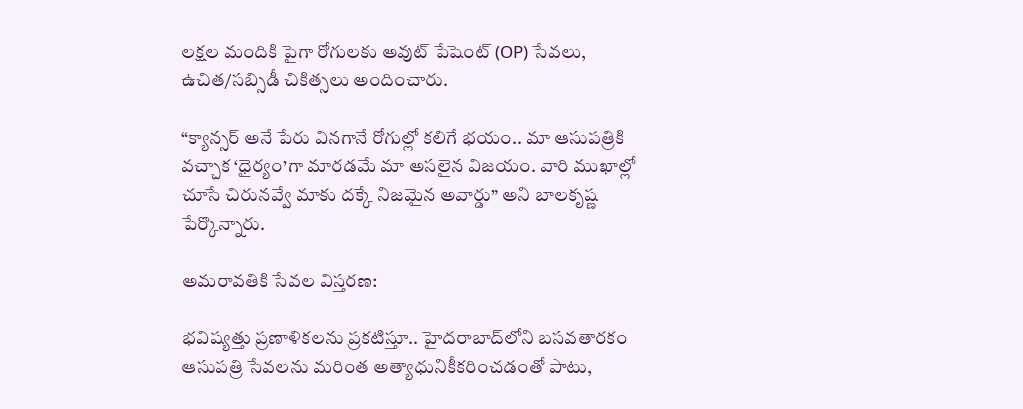లక్షల మందికి పైగా రోగులకు అవుట్ పేషెంట్ (OP) సేవలు, ఉచిత/సబ్సిడీ చికిత్సలు అందించారు.

“క్యాన్సర్ అనే పేరు వినగానే రోగుల్లో కలిగే భయం.. మా ఆసుపత్రికి వచ్చాక ‘ధైర్యం’గా మారడమే మా అసలైన విజయం. వారి ముఖాల్లో చూసే చిరునవ్వే మాకు దక్కే నిజమైన అవార్డు” అని బాలకృష్ణ పేర్కొన్నారు.

అమరావతికి సేవల విస్తరణ:

భవిష్యత్తు ప్రణాళికలను ప్రకటిస్తూ.. హైదరాబాద్‌లోని బసవతారకం ఆసుపత్రి సేవలను మరింత అత్యాధునికీకరించడంతో పాటు,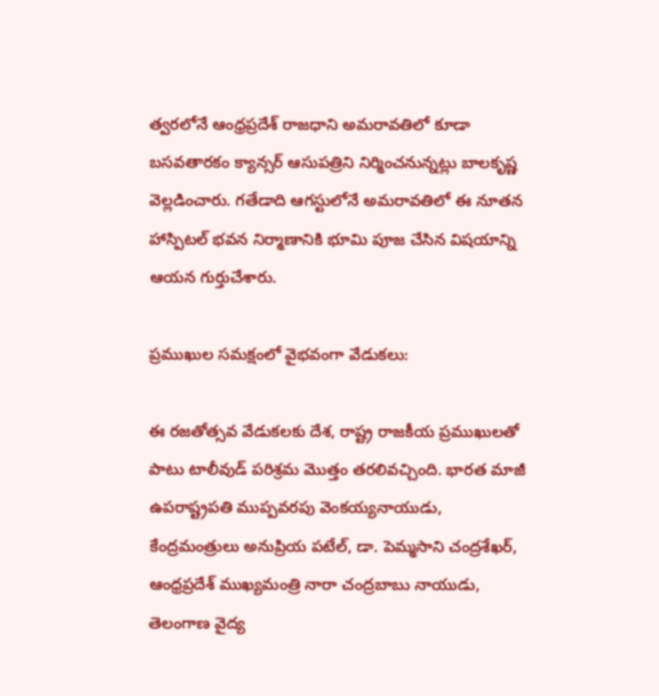త్వరలోనే ఆంధ్రప్రదేశ్ రాజధాని అమరావతిలో కూడా బసవతారకం క్యాన్సర్ ఆసుపత్రిని నిర్మించనున్నట్లు బాలకృష్ణ వెల్లడించారు. గతేడాది ఆగస్టులోనే అమరావతిలో ఈ నూతన హాస్పిటల్ భవన నిర్మాణానికి భూమి పూజ చేసిన విషయాన్ని ఆయన గుర్తుచేశారు.

ప్రముఖుల సమక్షంలో వైభవంగా వేడుకలు:

ఈ రజతోత్సవ వేడుకలకు దేశ, రాష్ట్ర రాజకీయ ప్రముఖులతో పాటు టాలీవుడ్ పరిశ్రమ మొత్తం తరలివచ్చింది. భారత మాజీ ఉపరాష్ట్రపతి ముప్పవరపు వెంకయ్యనాయుడు, కేంద్రమంత్రులు అనుప్రియ పటేల్, డా. పెమ్మసాని చంద్రశేఖర్, ఆంధ్రప్రదేశ్ ముఖ్యమంత్రి నారా చంద్రబాబు నాయుడు, తెలంగాణ వైద్య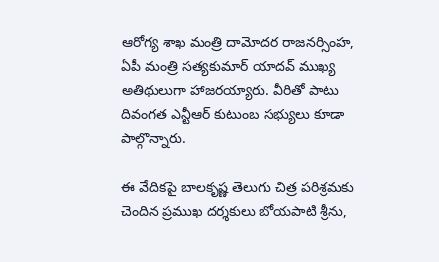ఆరోగ్య శాఖ మంత్రి దామోదర రాజనర్సింహ, ఏపీ మంత్రి సత్యకుమార్ యాదవ్ ముఖ్య అతిథులుగా హాజరయ్యారు. వీరితో పాటు దివంగత ఎన్టీఆర్ కుటుంబ సభ్యులు కూడా పాల్గొన్నారు.

ఈ వేదికపై బాలకృష్ణ తెలుగు చిత్ర పరిశ్రమకు చెందిన ప్రముఖ దర్శకులు బోయపాటి శ్రీను,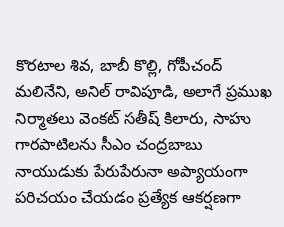కొరటాల శివ, బాబీ కొల్లి, గోపీచంద్ మలినేని, అనిల్ రావిపూడి, అలాగే ప్రముఖ నిర్మాతలు వెంకట్ సతీష్ కిలారు, సాహు గారపాటిలను సీఎం చంద్రబాబు నాయుడుకు పేరుపేరునా అప్యాయంగా పరిచయం చేయడం ప్రత్యేక ఆకర్షణగా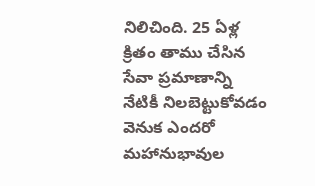నిలిచింది. 25 ఏళ్ల క్రితం తాము చేసిన సేవా ప్రమాణాన్ని నేటికీ నిలబెట్టుకోవడం వెనుక ఎందరో మహానుభావుల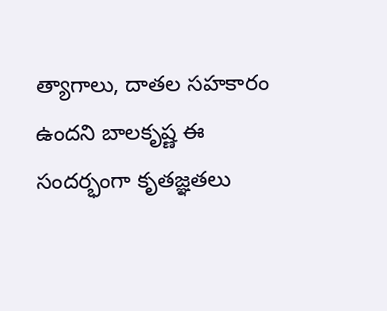త్యాగాలు, దాతల సహకారం ఉందని బాలకృష్ణ ఈ సందర్భంగా కృతజ్ఞతలు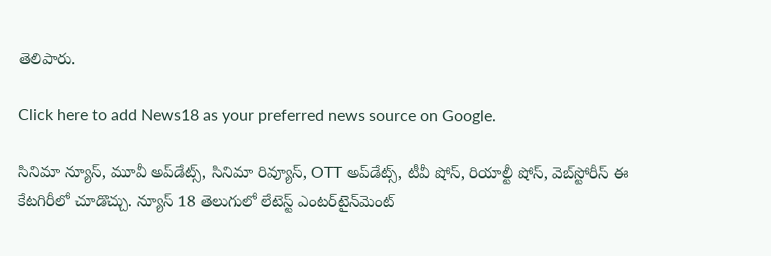తెలిపారు.

Click here to add News18 as your preferred news source on Google.

సినిమా న్యూస్, మూవీ అప్‌డేట్స్, సినిమా రివ్యూస్, OTT అప్‌డేట్స్, టీవీ షోస్‌, రియాల్టీ షోస్‌, వెబ్‌స్టోరీస్ ఈ కేటగిరీలో చూడొచ్చు. న్యూస్ 18 తెలుగులో లేటెస్ట్ ఎంటర్‌టైన్‌మెంట్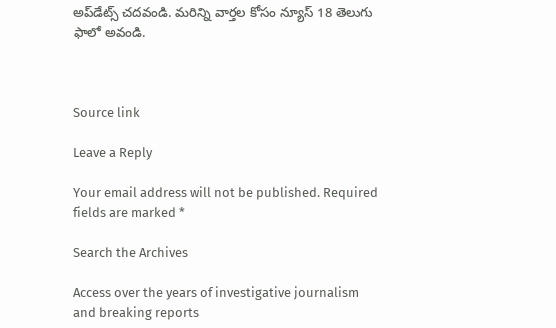అప్‌డేట్స్ చదవండి. మరిన్ని వార్తల కోసం న్యూస్ 18 తెలుగు ఫాలో అవండి.



Source link

Leave a Reply

Your email address will not be published. Required fields are marked *

Search the Archives

Access over the years of investigative journalism and breaking reports